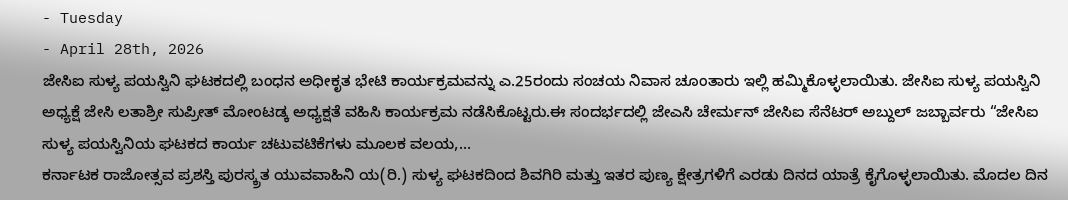- Tuesday
- April 28th, 2026
ಜೇಸಿಐ ಸುಳ್ಯ ಪಯಸ್ವಿನಿ ಘಟಕದಲ್ಲಿ ಬಂಧನ ಅಧೀಕೃತ ಭೇಟಿ ಕಾರ್ಯಕ್ರಮವನ್ನು ಎ.25ರಂದು ಸಂಚಯ ನಿವಾಸ ಚೂಂತಾರು ಇಲ್ಲಿ ಹಮ್ಮಿಕೊಳ್ಳಲಾಯಿತು. ಜೇಸಿಐ ಸುಳ್ಯ ಪಯಸ್ವಿನಿ ಅಧ್ಯಕ್ಷೆ ಜೇಸಿ ಲತಾಶ್ರೀ ಸುಪ್ರೀತ್ ಮೋಂಟಡ್ಕ ಅಧ್ಯಕ್ಷತೆ ವಹಿಸಿ ಕಾರ್ಯಕ್ರಮ ನಡೆಸಿಕೊಟ್ಟರು.ಈ ಸಂದರ್ಭದಲ್ಲಿ ಜೇಎಸಿ ಚೇರ್ಮನ್ ಜೇಸಿಐ ಸೆನೆಟರ್ ಅಬ್ದುಲ್ ಜಬ್ಬಾರ್ವರು “ಜೇಸಿಐ ಸುಳ್ಯ ಪಯಸ್ವಿನಿಯ ಘಟಕದ ಕಾರ್ಯ ಚಟುವಟಿಕೆಗಳು ಮೂಲಕ ವಲಯ,...
ಕರ್ನಾಟಕ ರಾಜೋತ್ಸವ ಪ್ರಶಸ್ತಿ ಪುರಸ್ಕ್ರತ ಯುವವಾಹಿನಿ ಯ(ರಿ.) ಸುಳ್ಯ ಘಟಕದಿಂದ ಶಿವಗಿರಿ ಮತ್ತು ಇತರ ಪುಣ್ಯ ಕ್ಷೇತ್ರಗಳಿಗೆ ಎರಡು ದಿನದ ಯಾತ್ರೆ ಕೈಗೊಳ್ಳಲಾಯಿತು. ಮೊದಲ ದಿನ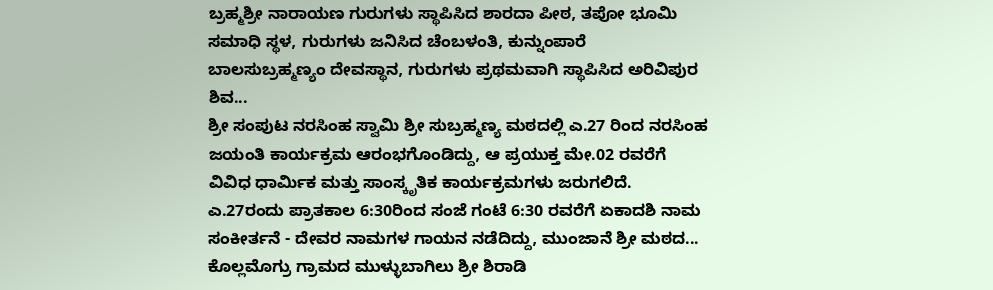ಬ್ರಹ್ಮಶ್ರೀ ನಾರಾಯಣ ಗುರುಗಳು ಸ್ಥಾಪಿಸಿದ ಶಾರದಾ ಪೀಠ, ತಪೋ ಭೂಮಿ ಸಮಾಧಿ ಸ್ಥಳ, ಗುರುಗಳು ಜನಿಸಿದ ಚೆಂಬಳಂತಿ, ಕುನ್ನುಂಪಾರೆ ಬಾಲಸುಬ್ರಹ್ಮಣ್ಯಂ ದೇವಸ್ಥಾನ, ಗುರುಗಳು ಪ್ರಥಮವಾಗಿ ಸ್ಥಾಪಿಸಿದ ಅರಿವಿಪುರ ಶಿವ...
ಶ್ರೀ ಸಂಪುಟ ನರಸಿಂಹ ಸ್ವಾಮಿ ಶ್ರೀ ಸುಬ್ರಹ್ಮಣ್ಯ ಮಠದಲ್ಲಿ ಎ.27 ರಿಂದ ನರಸಿಂಹ ಜಯಂತಿ ಕಾರ್ಯಕ್ರಮ ಆರಂಭಗೊಂಡಿದ್ದು, ಆ ಪ್ರಯುಕ್ತ ಮೇ.02 ರವರೆಗೆ ವಿವಿಧ ಧಾರ್ಮಿಕ ಮತ್ತು ಸಾಂಸ್ಕೃತಿಕ ಕಾರ್ಯಕ್ರಮಗಳು ಜರುಗಲಿದೆ. ಎ.27ರಂದು ಪ್ರಾತಕಾಲ 6:30ರಿಂದ ಸಂಜೆ ಗಂಟೆ 6:30 ರವರೆಗೆ ಏಕಾದಶಿ ನಾಮ ಸಂಕೀರ್ತನೆ - ದೇವರ ನಾಮಗಳ ಗಾಯನ ನಡೆದಿದ್ದು, ಮುಂಜಾನೆ ಶ್ರೀ ಮಠದ...
ಕೊಲ್ಲಮೊಗ್ರು ಗ್ರಾಮದ ಮುಳ್ಳುಬಾಗಿಲು ಶ್ರೀ ಶಿರಾಡಿ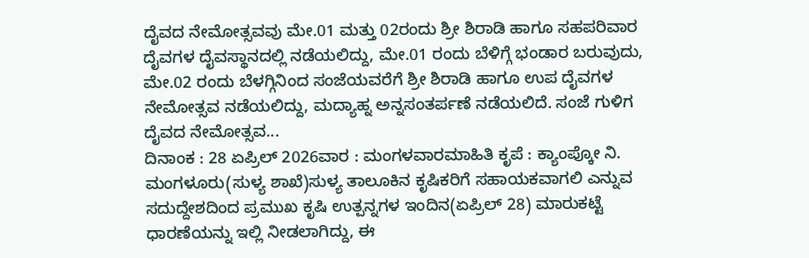ದೈವದ ನೇಮೋತ್ಸವವು ಮೇ.01 ಮತ್ತು 02ರಂದು ಶ್ರೀ ಶಿರಾಡಿ ಹಾಗೂ ಸಹಪರಿವಾರ ದೈವಗಳ ದೈವಸ್ಥಾನದಲ್ಲಿ ನಡೆಯಲಿದ್ದು, ಮೇ.01 ರಂದು ಬೆಳಿಗ್ಗೆ ಭಂಡಾರ ಬರುವುದು, ಮೇ.02 ರಂದು ಬೆಳಗ್ಗಿನಿಂದ ಸಂಜೆಯವರೆಗೆ ಶ್ರೀ ಶಿರಾಡಿ ಹಾಗೂ ಉಪ ದೈವಗಳ ನೇಮೋತ್ಸವ ನಡೆಯಲಿದ್ದು, ಮದ್ಯಾಹ್ನ ಅನ್ನಸಂತರ್ಪಣೆ ನಡೆಯಲಿದೆ. ಸಂಜೆ ಗುಳಿಗ ದೈವದ ನೇಮೋತ್ಸವ...
ದಿನಾಂಕ : 28 ಏಪ್ರಿಲ್ 2026ವಾರ : ಮಂಗಳವಾರಮಾಹಿತಿ ಕೃಪೆ : ಕ್ಯಾಂಪ್ಕೋ ನಿ. ಮಂಗಳೂರು(ಸುಳ್ಯ ಶಾಖೆ)ಸುಳ್ಯ ತಾಲೂಕಿನ ಕೃಷಿಕರಿಗೆ ಸಹಾಯಕವಾಗಲಿ ಎನ್ನುವ ಸದುದ್ದೇಶದಿಂದ ಪ್ರಮುಖ ಕೃಷಿ ಉತ್ಪನ್ನಗಳ ಇಂದಿನ(ಏಪ್ರಿಲ್ 28) ಮಾರುಕಟ್ಟೆ ಧಾರಣೆಯನ್ನು ಇಲ್ಲಿ ನೀಡಲಾಗಿದ್ದು, ಈ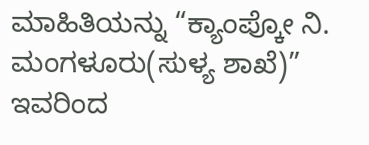ಮಾಹಿತಿಯನ್ನು “ಕ್ಯಾಂಪ್ಕೋ ನಿ. ಮಂಗಳೂರು(ಸುಳ್ಯ ಶಾಖೆ)” ಇವರಿಂದ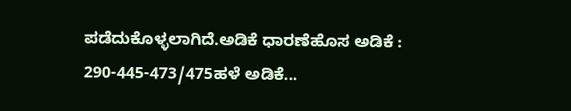ಪಡೆದುಕೊಳ್ಳಲಾಗಿದೆ.ಅಡಿಕೆ ಧಾರಣೆಹೊಸ ಅಡಿಕೆ : 290-445-473/475ಹಳೆ ಅಡಿಕೆ...